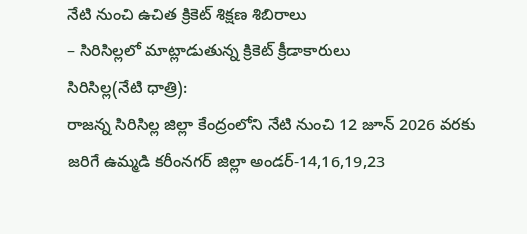నేటి నుంచి ఉచిత క్రికెట్ శిక్షణ శిబిరాలు
– సిరిసిల్లలో మాట్లాడుతున్న క్రికెట్ క్రీడాకారులు
సిరిసిల్ల(నేటి ధాత్రి):
రాజన్న సిరిసిల్ల జిల్లా కేంద్రంలోని నేటి నుంచి 12 జూన్ 2026 వరకు జరిగే ఉమ్మడి కరీంనగర్ జిల్లా అండర్-14,16,19,23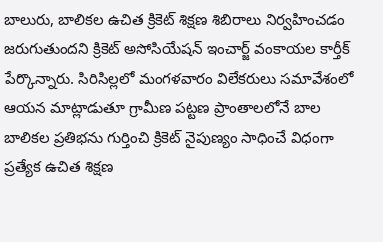బాలురు, బాలికల ఉచిత క్రికెట్ శిక్షణ శిబిరాలు నిర్వహించడం జరుగుతుందని క్రికెట్ అసోసియేషన్ ఇంచార్జ్ వంకాయల కార్తీక్ పేర్కొన్నారు. సిరిసిల్లలో మంగళవారం విలేకరులు సమావేశంలో ఆయన మాట్లాడుతూ గ్రామీణ పట్టణ ప్రాంతాలలోనే బాల బాలికల ప్రతిభను గుర్తించి క్రికెట్ నైపుణ్యం సాధించే విధంగా ప్రత్యేక ఉచిత శిక్షణ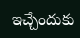ఇచ్చేందుకు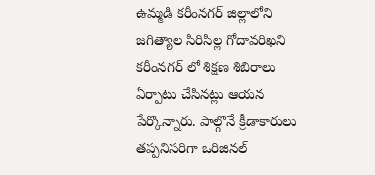ఉమ్మడి కరీంనగర్ జిల్లాలోని జగిత్యాల సిరిసిల్ల గోదావరిఖని కరీంనగర్ లో శిక్షణ శిబిరాలు ఏర్పాటు చేసినట్లు ఆయన పేర్కొన్నారు. పాల్గొనే క్రీడాకారులు తప్పనిసరిగా ఒరిజినల్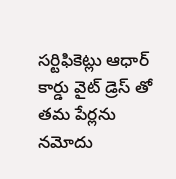సర్టిఫికెట్లు ఆధార్ కార్డు వైట్ డ్రెస్ తో తమ పేర్లను నమోదు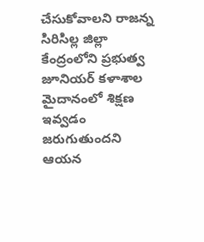చేసుకోవాలని రాజన్న సిరిసిల్ల జిల్లా కేంద్రంలోని ప్రభుత్వ జూనియర్ కళాశాల మైదానంలో శిక్షణ ఇవ్వడం జరుగుతుందని ఆయన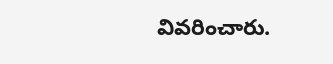వివరించారు.